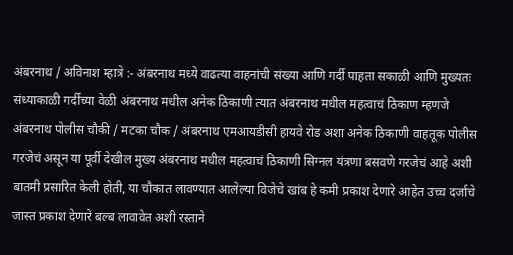अंबरनाथ / अविनाश म्हात्रे :- अंबरनाथ मध्ये वाढत्या वाहनांची संख्या आणि गर्दी पाहता सकाळी आणि मुख्यतः संध्याकाळी गर्दीच्या वेळी अंबरनाथ मधील अनेक ठिकाणी त्यात अंबरनाथ मधील महत्वाचं ठिकाण म्हणजे अंबरनाथ पोलीस चौकी / मटका चौक / अंबरनाथ एमआयडीसी हायवे रोड अशा अनेक ठिकाणी वाहतूक पोलीस गरजेचं असून या पूर्वी देखील मुख्य अंबरनाथ मधील महत्वाचं ठिकाणी सिग्नल यंत्रणा बसवणे गरजेचं आहे अशी बातमी प्रसारित केली होती, या चौकात लावण्यात आलेल्या विजेचे खांब हे कमी प्रकाश देणारे आहेत उच्च दर्जाचे जास्त प्रकाश देणारे बल्ब लावावेत अशी रस्ताने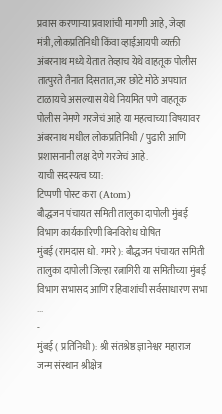प्रवास करणाऱ्या प्रवाशांची मागणी आहे, जेव्हा मंत्री,लोकप्रतिनिधी किंवा व्हाईआयपी व्यक्ती अंबरनाथ मध्ये येतात तेव्हाच येथे वाहतूक पोलीस तात्पुरते तैनात दिसतात,जर छोटे मोठे अपघात टाळायचे असल्यास येथे नियमित पणे वाहतूक पोलीस नेमणे गरजेचं आहे या महत्वाच्या विषयावर अंबरनाथ मधील लोकप्रतिनिधी / पुढारी आणि प्रशासनानी लक्ष देणे गरजेचं आहे.
याची सदस्यत्व घ्या:
टिप्पणी पोस्ट करा (Atom)
बौद्धजन पंचायत समिती तालुका दापोली मुंबई विभाग कार्यकारिणी बिनविरोध घोषित
मुंबई (रामदास धो. गमरे): बौद्धजन पंचायत समिती तालुका दापोली जिल्हा रत्नागिरी या समितीच्या मुंबई विभाग सभासद आणि रहिवाशांची सर्वसाधारण सभा ...
-
मुंबई ( प्रतिनिधी): श्री संतश्रेष्ठ ज्ञानेश्वर महाराज जन्म संस्थान श्रीक्षेत्र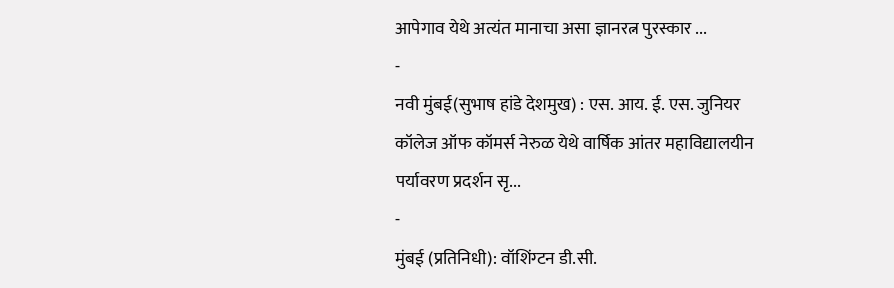आपेगाव येथे अत्यंत मानाचा असा ज्ञानरत्न पुरस्कार ...
-
नवी मुंबई(सुभाष हांडे देशमुख) : एस. आय. ई. एस. जुनियर कॉलेज ऑफ कॉमर्स नेरुळ येथे वार्षिक आंतर महाविद्यालयीन पर्यावरण प्रदर्शन सृ...
-
मुंबई (प्रतिनिधी): वॉशिंग्टन डी.सी.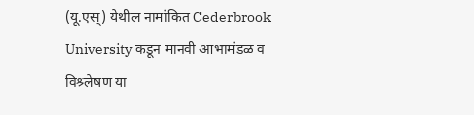(यू.एस्) येथील नामांकित Cederbrook University कडून मानवी आभामंडळ व विश्र्लेषण या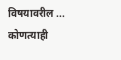विषयावरील ...
कोणत्याही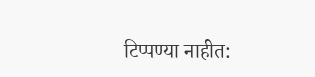टिप्पण्या नाहीत: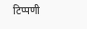टिप्पणी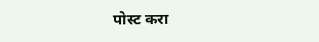पोस्ट करा